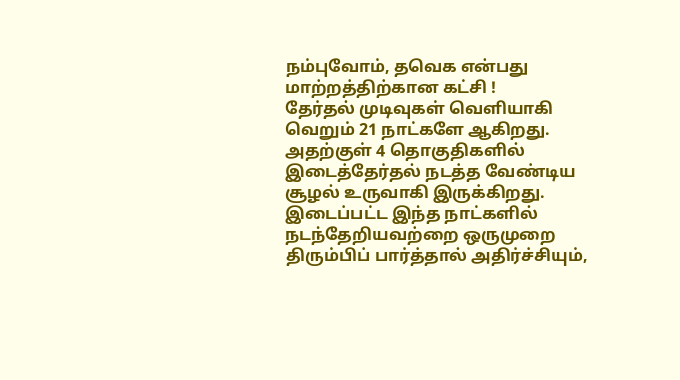நம்புவோம், தவெக என்பது மாற்றத்திற்கான கட்சி !
தேர்தல் முடிவுகள் வெளியாகி வெறும் 21 நாட்களே ஆகிறது. அதற்குள் 4 தொகுதிகளில் இடைத்தேர்தல் நடத்த வேண்டிய சூழல் உருவாகி இருக்கிறது.
இடைப்பட்ட இந்த நாட்களில் நடந்தேறியவற்றை ஒருமுறை திரும்பிப் பார்த்தால் அதிர்ச்சியும்,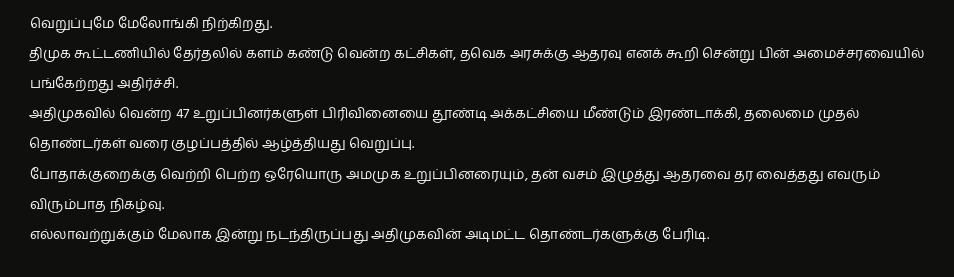வெறுப்புமே மேலோங்கி நிற்கிறது.
திமுக கூட்டணியில் தேர்தலில் களம் கண்டு வென்ற கட்சிகள், தவெக அரசுக்கு ஆதரவு எனக் கூறி சென்று பின் அமைச்சரவையில் பங்கேற்றது அதிர்ச்சி.
அதிமுகவில் வென்ற 47 உறுப்பினர்களுள் பிரிவினையை தூண்டி அக்கட்சியை மீண்டும் இரண்டாக்கி, தலைமை முதல் தொண்டர்கள் வரை குழப்பத்தில் ஆழ்த்தியது வெறுப்பு.
போதாக்குறைக்கு வெற்றி பெற்ற ஒரேயொரு அமமுக உறுப்பினரையும், தன் வசம் இழுத்து ஆதரவை தர வைத்தது எவரும் விரும்பாத நிகழ்வு.
எல்லாவற்றுக்கும் மேலாக இன்று நடந்திருப்பது அதிமுகவின் அடிமட்ட தொண்டர்களுக்கு பேரிடி.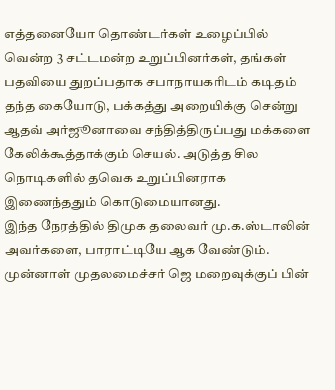எத்தனையோ தொண்டர்கள் உழைப்பில் வென்ற 3 சட்டமன்ற உறுப்பினர்கள், தங்கள் பதவியை துறப்பதாக சபாநாயகரிடம் கடிதம் தந்த கையோடு, பக்கத்து அறையிக்கு சென்று ஆதவ் அர்ஜூனாவை சந்தித்திருப்பது மக்களை கேலிக்கூத்தாக்கும் செயல். அடுத்த சில நொடிகளில் தவெக உறுப்பினராக இணைந்ததும் கொடுமையானது.
இந்த நேரத்தில் திமுக தலைவர் மு.க.ஸ்டாலின் அவர்களை, பாராட்டியே ஆக வேண்டும். முன்னாள் முதலமைச்சர் ஜெ மறைவுக்குப் பின்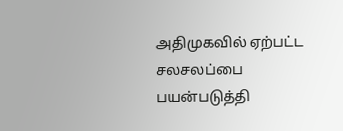அதிமுகவில் ஏற்பட்ட சலசலப்பை பயன்படுத்தி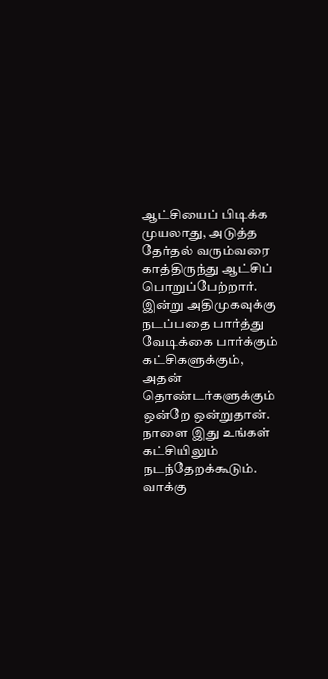ஆட்சியைப் பிடிக்க முயலாது, அடுத்த தேர்தல் வரும்வரை காத்திருந்து ஆட்சிப் பொறுப்பேற்றார்.
இன்று அதிமுகவுக்கு நடப்பதை பார்த்து வேடிக்கை பார்க்கும் கட்சிகளுக்கும், அதன் தொண்டர்களுக்கும் ஒன்றே ஒன்றுதான். நாளை இது உங்கள் கட்சியிலும் நடந்தேறக்கூடும்.
வாக்கு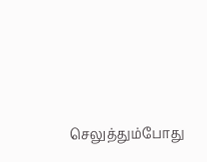செலுத்தும்போது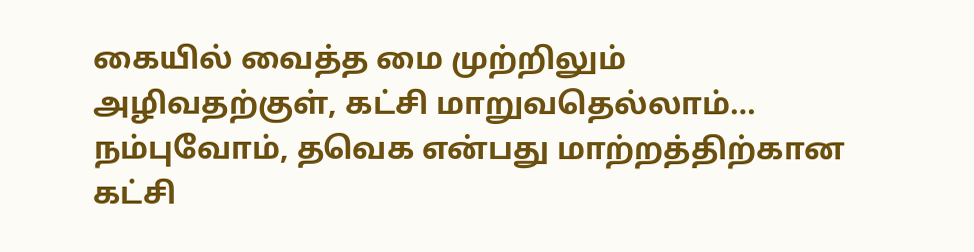கையில் வைத்த மை முற்றிலும் அழிவதற்குள், கட்சி மாறுவதெல்லாம்…
நம்புவோம், தவெக என்பது மாற்றத்திற்கான கட்சி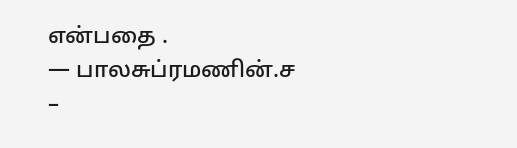என்பதை .
— பாலசுப்ரமணின்.ச –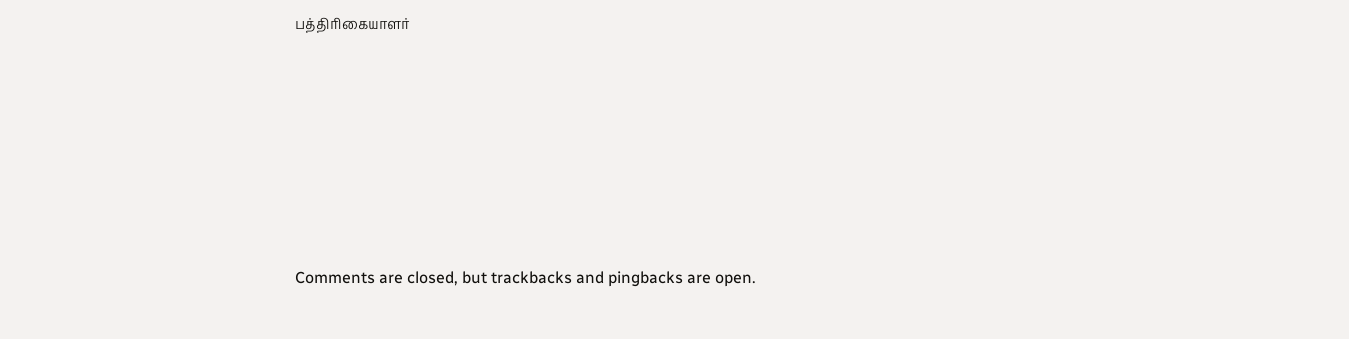பத்திரிகையாளர்







Comments are closed, but trackbacks and pingbacks are open.